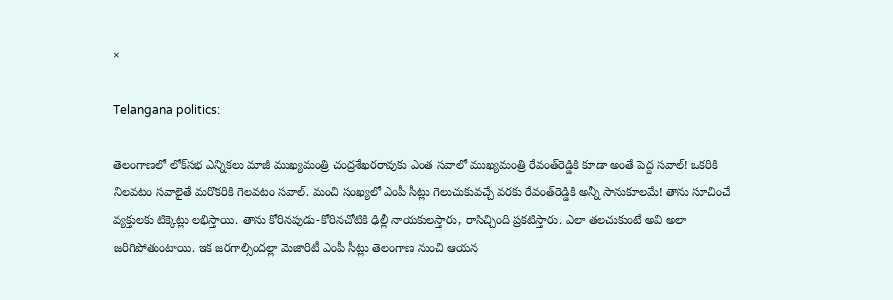×

Telangana politics:

తెలంగాణలో లోక్‌సభ ఎన్నికలు మాజీ ముఖ్యమంత్రి చంద్రశేఖరరావుకు ఎంత సవాలో ముఖ్యమంత్రి రేవంత్‌రెడ్డికి కూడా అంతే పెద్ద సవాల్‌! ఒకరికి నిలవటం సవాలైతే మరొకరికి గెలవటం సవాల్‌. మంచి సంఖ్యలో ఎంపీ సీట్లు గెలుచుకువచ్చే వరకు రేవంత్‌రెడ్డికి అన్నీ సానుకూలమే! తాను సూచించే వ్యక్తులకు టిక్కెట్లు లభిస్తాయి. తాను కోరినపుడు-కోరినచోటికి ఢిల్లీ నాయకులస్తారు, రాసిచ్చింది ప్రకటిస్తారు. ఎలా తలచుకుంటే అవి అలా జరిగిపోతుంటాయి. ఇక జరగాల్సిందల్లా మెజారిటీ ఎంపీ సీట్లు తెలంగాణ నుంచి ఆయన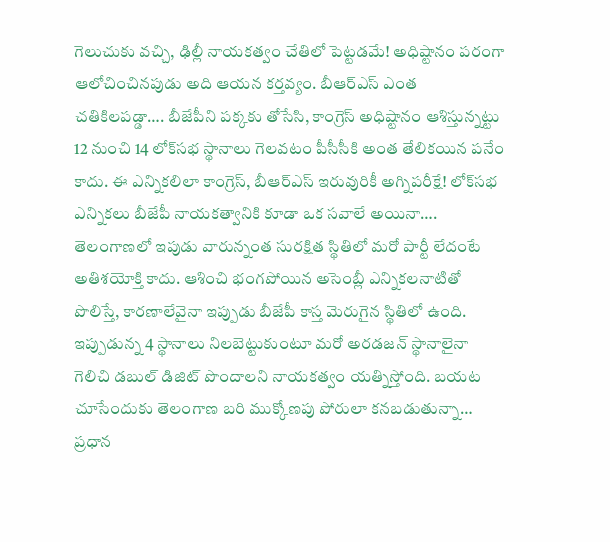గెలుచుకు వచ్చి, ఢిల్లీ నాయకత్వం చేతిలో పెట్టడమే! అధిష్టానం పరంగా ఆలోచించినపుడు అది ఆయన కర్తవ్యం. బీఆర్‌ఎస్‌ ఎంత చతికిలపడ్డా…. బీజేపీని పక్కకు తోసేసి, కాంగ్రెస్‌ అధిష్టానం ఆశిస్తున్నట్టు 12 నుంచి 14 లోక్‌సభ స్థానాలు గెలవటం పీసీసీకి అంత తేలికయిన పనేం కాదు. ఈ ఎన్నికలిలా కాంగ్రెస్‌, బీఆర్‌ఎస్‌ ఇరువురికీ అగ్నిపరీక్షే! లోక్‌సభ ఎన్నికలు బీజేపీ నాయకత్వానికి కూడా ఒక సవాలే అయినా…. తెలంగాణలో ఇపుడు వారున్నంత సురక్షిత స్థితిలో మరో పార్టీ లేదంటే అతిశయోక్తి కాదు. ఆశించి భంగపోయిన అసెంబ్లీ ఎన్నికలనాటితో పొలిస్తే, కారణాలేవైనా ఇప్పుడు బీజేపీ కాస్త మెరుగైన స్థితిలో ఉంది. ఇప్పుడున్న 4 స్థానాలు నిలబెట్టుకుంటూ మరో అరడజన్‌ స్థానాలైనా గెలిచి డబుల్‌ డిజిట్‌ పొందాలని నాయకత్వం యత్నిస్తోంది. బయట చూసేందుకు తెలంగాణ బరి ముక్కోణపు పోరులా కనబడుతున్నా… ప్రధాన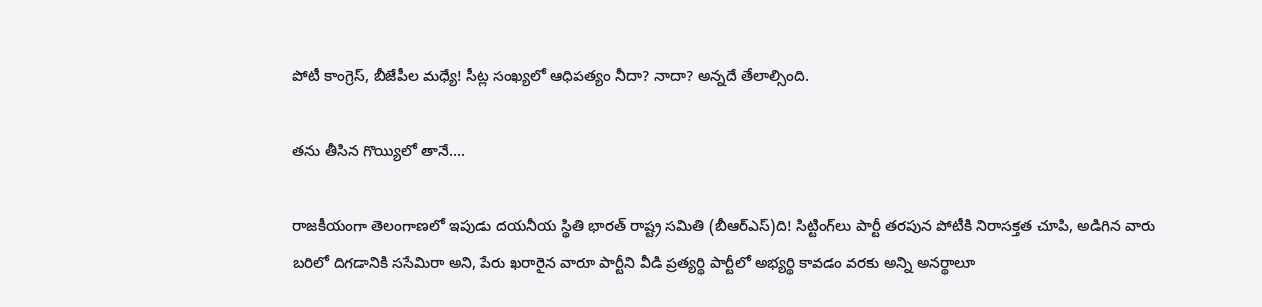పోటీ కాంగ్రెస్‌, బీజేపీల మధ్యే! సీట్ల సంఖ్యలో ఆధిపత్యం నీదా? నాదా? అన్నదే తేలాల్సింది.

తను తీసిన గొయ్యిలో తానే….

రాజకీయంగా తెలంగాణలో ఇపుడు దయనీయ స్థితి భారత్‌ రాష్ట్ర సమితి (బీఆర్‌ఎస్‌)ది! సిట్టింగ్‌లు పార్టీ తరపున పోటీకి నిరాసక్తత చూపి, అడిగిన వారు బరిలో దిగడానికి ససేమిరా అని, పేరు ఖరారైన వారూ పార్టీని వీడి ప్రత్యర్థి పార్టీలో అభ్యర్థి కావడం వరకు అన్ని అనర్థాలూ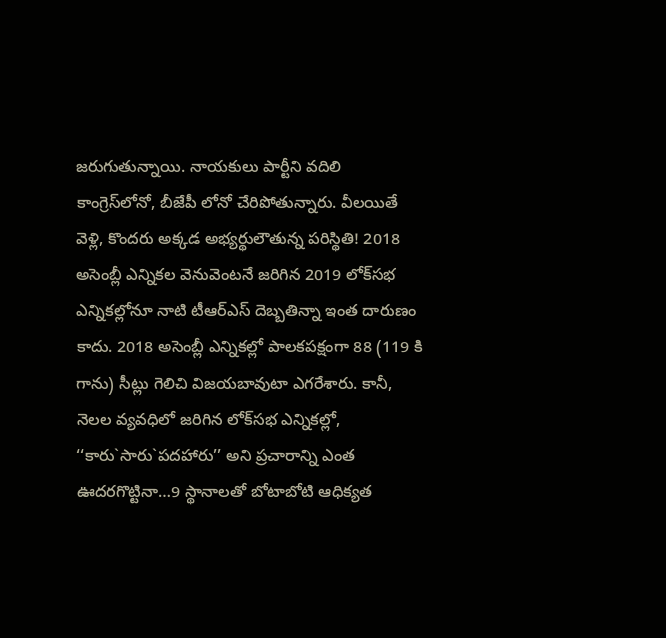జరుగుతున్నాయి. నాయకులు పార్టీని వదిలి కాంగ్రెస్‌లోనో, బీజేపీ లోనో చేరిపోతున్నారు. వీలయితే వెళ్లి, కొందరు అక్కడ అభ్యర్థులౌతున్న పరిస్థితి! 2018 అసెంబ్లీ ఎన్నికల వెనువెంటనే జరిగిన 2019 లోక్‌సభ ఎన్నికల్లోనూ నాటి టీఆర్‌ఎస్‌ దెబ్బతిన్నా ఇంత దారుణం కాదు. 2018 అసెంబ్లీ ఎన్నికల్లో పాలకపక్షంగా 88 (119 కి గాను) సీట్లు గెలిచి విజయబావుటా ఎగరేశారు. కానీ, నెలల వ్యవధిలో జరిగిన లోక్‌సభ ఎన్నికల్లో, ‘‘కారు`సారు`పదహారు’’ అని ప్రచారాన్ని ఎంత ఊదరగొట్టినా…9 స్థానాలతో బోటాబోటి ఆధిక్యత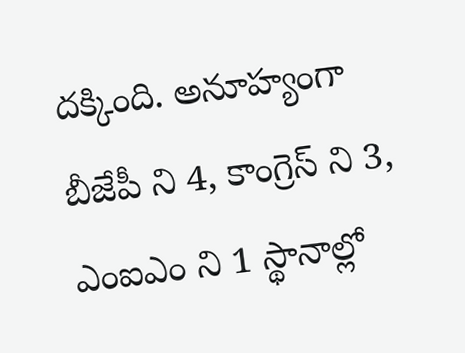దక్కింది. అనూహ్యంగా బీజేపీ ని 4, కాంగ్రెస్‌ ని 3, ఎంఐఎం ని 1 స్థానాల్లో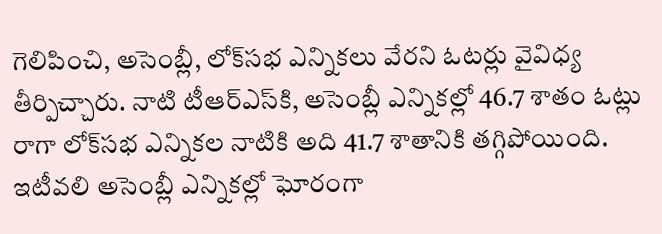గెలిపించి, అసెంబ్లీ, లోక్‌సభ ఎన్నికలు వేరని ఓటర్లు వైవిధ్య తీర్పిచ్చారు. నాటి టీఆర్‌ఎస్‌కి, అసెంబ్లీ ఎన్నికల్లో 46.7 శాతం ఓట్లు రాగా లోక్‌సభ ఎన్నికల నాటికి అది 41.7 శాతానికి తగ్గిపోయింది. ఇటీవలి అసెంబ్లీ ఎన్నికల్లో ఘోరంగా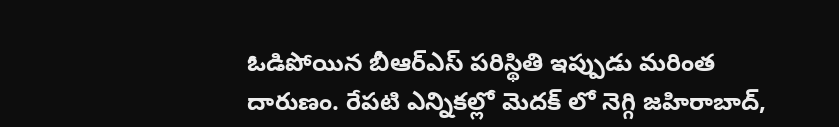ఓడిపోయిన బీఆర్‌ఎస్‌ పరిస్థితి ఇప్పుడు మరింత దారుణం. రేపటి ఎన్నికల్లో మెదక్‌ లో నెగ్గి జహిరాబాద్‌,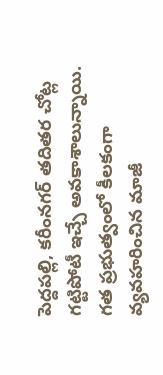పెద్దపల్లి, కరీంనగర్‌ తదితర చోట్ల గట్టిపోటీ ఇచ్చే అవకాశాలున్నాయి. గత ప్రభుత్వంలో కీలకంగా వ్యవహరించిన మాజీ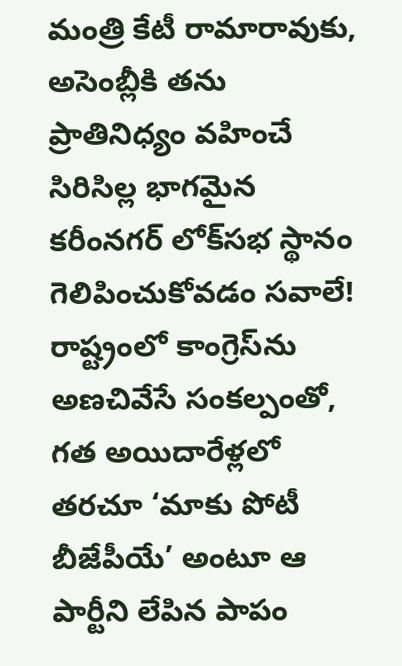మంత్రి కేటీ రామారావుకు, అసెంబ్లీకి తను ప్రాతినిధ్యం వహించే సిరిసిల్ల భాగమైన కరీంనగర్‌ లోక్‌సభ స్థానం గెలిపించుకోవడం సవాలే! రాష్ట్రంలో కాంగ్రెస్‌ను అణచివేసే సంకల్పంతో, గత అయిదారేళ్లలో తరచూ ‘మాకు పోటీ బీజేపీయే’ అంటూ ఆ పార్టీని లేపిన పాపం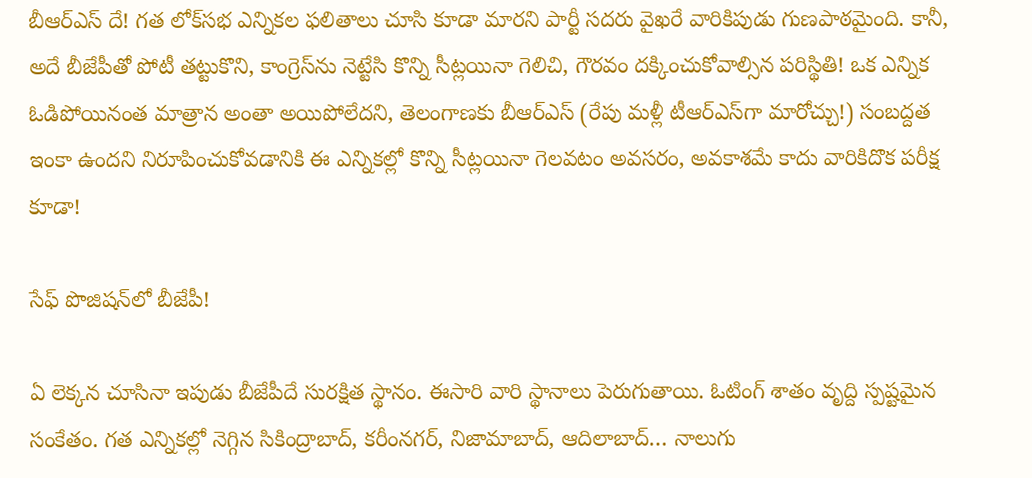బీఆర్‌ఎస్‌ దే! గత లోక్‌సభ ఎన్నికల ఫలితాలు చూసి కూడా మారని పార్టీ సదరు వైఖరే వారికిపుడు గుణపాఠమైంది. కానీ, అదే బీజేపీతో పోటీ తట్టుకొని, కాంగ్రెస్‌ను నెట్టేసి కొన్ని సీట్లయినా గెలిచి, గౌరవం దక్కించుకోవాల్సిన పరిస్థితి! ఒక ఎన్నిక ఓడిపోయినంత మాత్రాన అంతా అయిపోలేదని, తెలంగాణకు బీఆర్‌ఎస్‌ (రేపు మళ్లీ టీఆర్‌ఎస్‌గా మారోచ్చు!) సంబద్దత ఇంకా ఉందని నిరూపించుకోవడానికి ఈ ఎన్నికల్లో కొన్ని సీట్లయినా గెలవటం అవసరం, అవకాశమే కాదు వారికిదొక పరీక్ష కూడా!

సేఫ్‌ పొజిషన్‌లో బీజేపీ!

ఏ లెక్కన చూసినా ఇపుడు బీజేపీదే సురక్షిత స్థానం. ఈసారి వారి స్థానాలు పెరుగుతాయి. ఓటింగ్‌ శాతం వృద్ది స్పష్టమైన సంకేతం. గత ఎన్నికల్లో నెగ్గిన సికింద్రాబాద్‌, కరీంనగర్‌, నిజామాబాద్‌, ఆదిలాబాద్‌… నాలుగు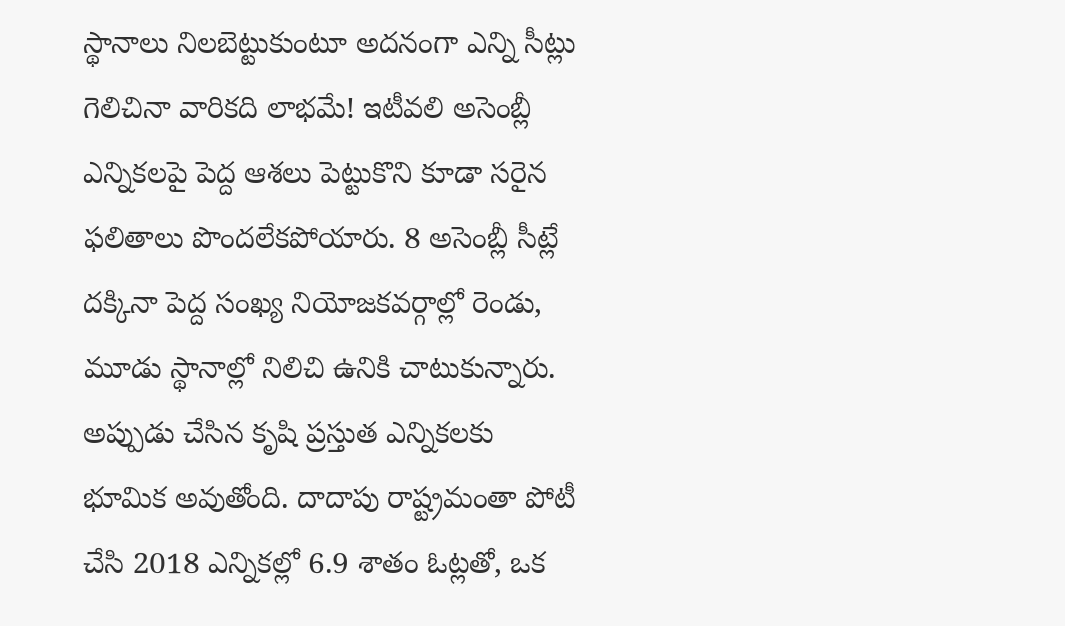స్థానాలు నిలబెట్టుకుంటూ అదనంగా ఎన్ని సీట్లు గెలిచినా వారికది లాభమే! ఇటీవలి అసెంబ్లీ ఎన్నికలపై పెద్ద ఆశలు పెట్టుకొని కూడా సరైన ఫలితాలు పొందలేకపోయారు. 8 అసెంబ్లీ సీట్లే దక్కినా పెద్ద సంఖ్య నియోజకవర్గాల్లో రెండు, మూడు స్థానాల్లో నిలిచి ఉనికి చాటుకున్నారు. అప్పుడు చేసిన కృషి ప్రస్తుత ఎన్నికలకు భూమిక అవుతోంది. దాదాపు రాష్ట్రమంతా పోటీ చేసి 2018 ఎన్నికల్లో 6.9 శాతం ఓట్లతో, ఒక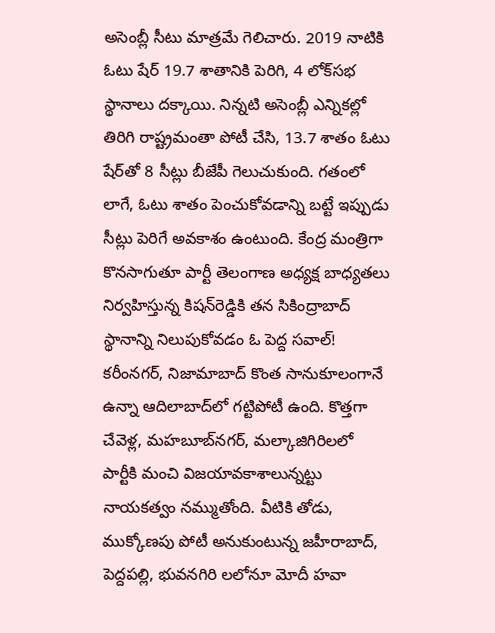అసెంబ్లీ సీటు మాత్రమే గెలిచారు. 2019 నాటికి ఓటు షేర్‌ 19.7 శాతానికి పెరిగి, 4 లోక్‌సభ స్థానాలు దక్కాయి. నిన్నటి అసెంబ్లీ ఎన్నికల్లో తిరిగి రాష్ట్రమంతా పోటీ చేసి, 13.7 శాతం ఓటు షేర్‌తో 8 సీట్లు బీజేపీ గెలుచుకుంది. గతంలో లాగే, ఓటు శాతం పెంచుకోవడాన్ని బట్టే ఇప్పుడు సీట్లు పెరిగే అవకాశం ఉంటుంది. కేంద్ర మంత్రిగా కొనసాగుతూ పార్టీ తెలంగాణ అధ్యక్ష బాధ్యతలు నిర్వహిస్తున్న కిషన్‌రెడ్డికి తన సికింద్రాబాద్‌ స్థానాన్ని నిలుపుకోవడం ఓ పెద్ద సవాల్‌! కరీంనగర్‌, నిజామాబాద్‌ కొంత సానుకూలంగానే ఉన్నా ఆదిలాబాద్‌లో గట్టిపోటీ ఉంది. కొత్తగా చేవెళ్ల, మహబూబ్‌నగర్‌, మల్కాజిగిరిలలో పార్టీకి మంచి విజయావకాశాలున్నట్టు నాయకత్వం నమ్ముతోంది. వీటికి తోడు, ముక్కోణపు పోటీ అనుకుంటున్న జహీరాబాద్‌, పెద్దపల్లి, భువనగిరి లలోనూ మోదీ హవా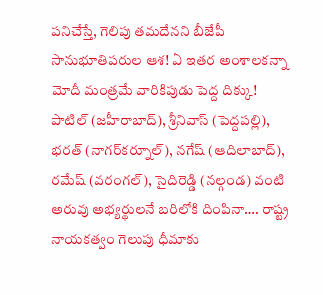పనిచేస్తే, గెలిపు తమదేనని బీజేపీ సానుభూతిపరుల ఆశ! ఏ ఇతర అంశాలకన్నా మోదీ మంత్రమే వారికిపుడు పెద్ద దిక్కు! పాటిల్‌ (జహీరాబాద్‌), శ్రీనివాస్‌ (పెద్దపల్లి), భరత్‌ (నాగర్‌కర్నూల్‌), నగేష్‌ (ఆదిలాబాద్‌), రమేష్‌ (వరంగల్‌), సైదిరెడ్డి (నల్గండ) వంటి అరువు అభ్యర్థులనే బరిలోకి దింపినా…. రాష్ట్ర నాయకత్వం గెలుపు ధీమాకు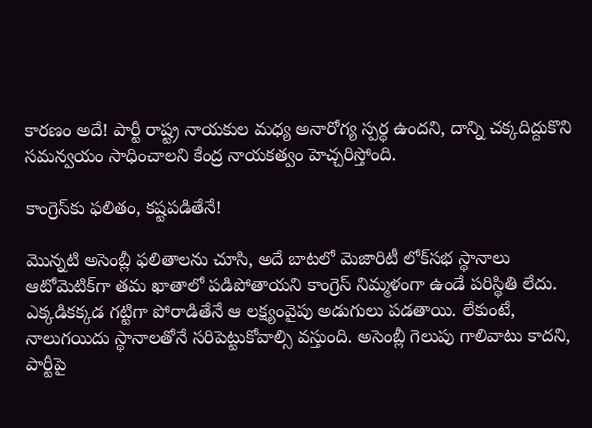కారణం అదే! పార్టీ రాష్ట్ర నాయకుల మధ్య అనారోగ్య స్పర్ధ ఉందని, దాన్ని చక్కదిద్దుకొని సమన్వయం సాధించాలని కేంద్ర నాయకత్వం హెచ్చరిస్తోంది.

కాంగ్రెస్‌కు ఫలితం, కష్టపడితేనే!

మొన్నటి అసెంబ్లీ ఫలితాలను చూసి, అదే బాటలో మెజారిటీ లోక్‌సభ స్థానాలు ఆటోమెటిక్‌గా తమ ఖాతాలో పడిపోతాయని కాంగ్రెస్‌ నిమ్మళంగా ఉండే పరిస్థితి లేదు. ఎక్కడికక్కడ గట్టిగా పోరాడితేనే ఆ లక్ష్యంవైపు అడుగులు పడతాయి. లేకుంటే, నాలుగయిదు స్థానాలతోనే సరిపెట్టుకోవాల్సి వస్తుంది. అసెంబ్లీ గెలుపు గాలివాటు కాదని, పార్టీపై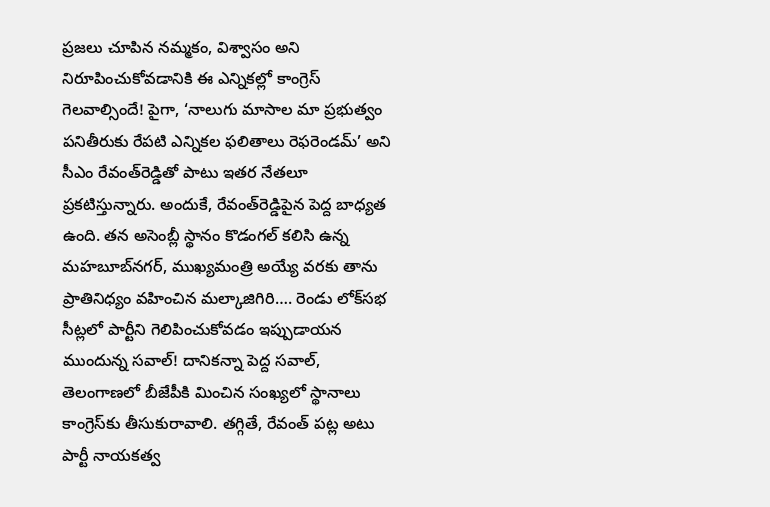ప్రజలు చూపిన నమ్మకం, విశ్వాసం అని నిరూపించుకోవడానికి ఈ ఎన్నికల్లో కాంగ్రెస్‌ గెలవాల్సిందే! పైగా, ‘నాలుగు మాసాల మా ప్రభుత్వం పనితీరుకు రేపటి ఎన్నికల ఫలితాలు రెఫరెండమ్‌’ అని సీఎం రేవంత్‌రెడ్డితో పాటు ఇతర నేతలూ ప్రకటిస్తున్నారు. అందుకే, రేవంత్‌రెడ్డిపైన పెద్ద బాధ్యత ఉంది. తన అసెంబ్లీ స్థానం కొడంగల్‌ కలిసి ఉన్న మహబూబ్‌నగర్‌, ముఖ్యమంత్రి అయ్యే వరకు తాను ప్రాతినిధ్యం వహించిన మల్కాజిగిరి…. రెండు లోక్‌సభ సీట్లలో పార్టీని గెలిపించుకోవడం ఇప్పుడాయన ముందున్న సవాల్‌! దానికన్నా పెద్ద సవాల్‌, తెలంగాణలో బీజేపీకి మించిన సంఖ్యలో స్థానాలు కాంగ్రెస్‌కు తీసుకురావాలి. తగ్గితే, రేవంత్‌ పట్ల అటు పార్టీ నాయకత్వ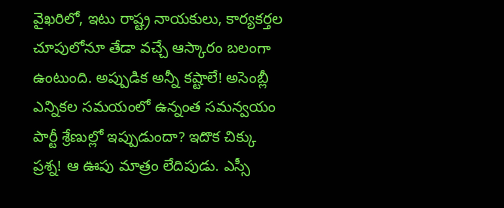వైఖరిలో, ఇటు రాష్ట్ర నాయకులు, కార్యకర్తల చూపులోనూ తేడా వచ్చే ఆస్కారం బలంగా ఉంటుంది. అప్పుడిక అన్నీ కష్టాలే! అసెంబ్లీ ఎన్నికల సమయంలో ఉన్నంత సమన్వయం పార్టీ శ్రేణుల్లో ఇప్పుడుందా? ఇదొక చిక్కు ప్రశ్న! ఆ ఊపు మాత్రం లేదిపుడు. ఎస్సీ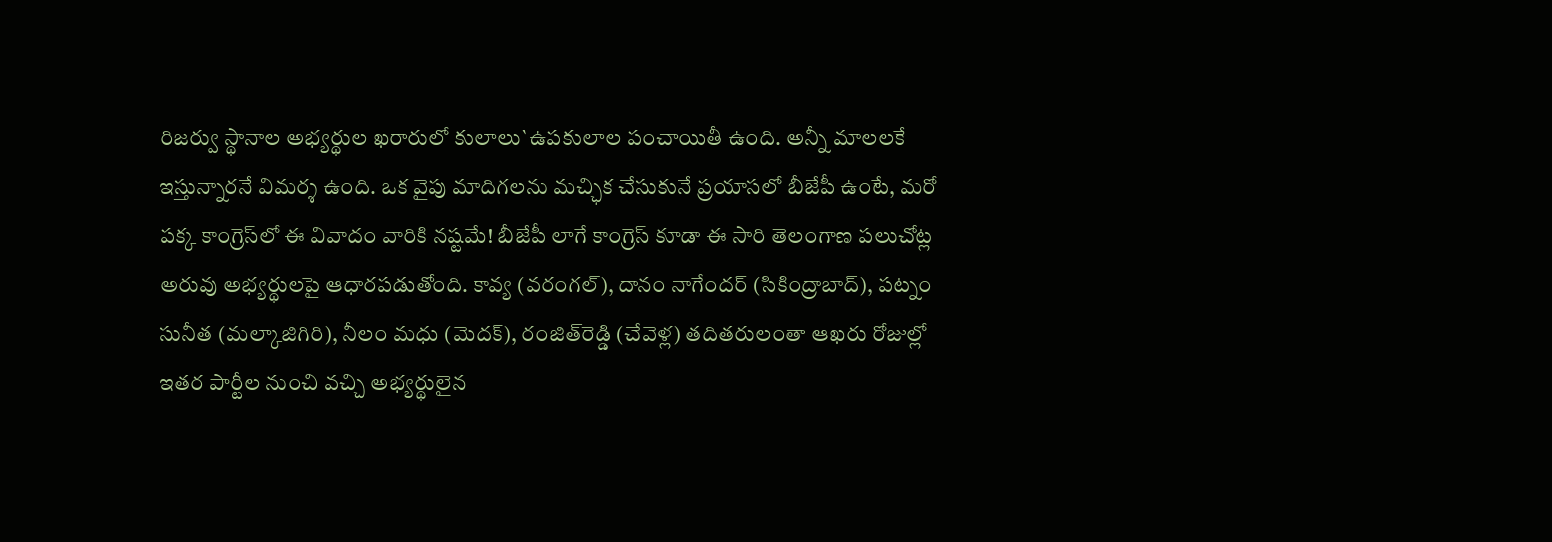రిజర్వు స్థానాల అభ్యర్థుల ఖరారులో కులాలు`ఉపకులాల పంచాయితీ ఉంది. అన్నీ మాలలకే ఇస్తున్నారనే విమర్శ ఉంది. ఒక వైపు మాదిగలను మచ్ఛిక చేసుకునే ప్రయాసలో బీజేపీ ఉంటే, మరో పక్క కాంగ్రెస్‌లో ఈ వివాదం వారికి నష్టమే! బీజేపీ లాగే కాంగ్రెస్‌ కూడా ఈ సారి తెలంగాణ పలుచోట్ల అరువు అభ్యర్థులపై ఆధారపడుతోంది. కావ్య (వరంగల్‌), దానం నాగేందర్‌ (సికింద్రాబాద్‌), పట్నం సునీత (మల్కాజిగిరి), నీలం మధు (మెదక్‌), రంజిత్‌రెడ్డి (చేవెళ్ల) తదితరులంతా ఆఖరు రోజుల్లో ఇతర పార్టీల నుంచి వచ్చి అభ్యర్థులైన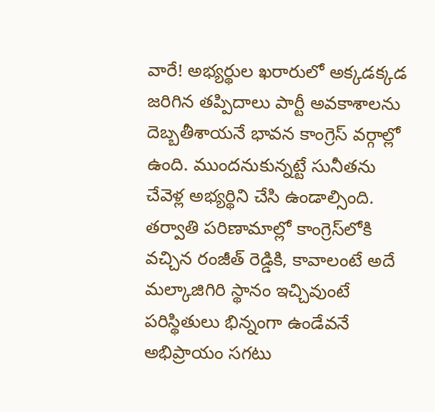వారే! అభ్యర్థుల ఖరారులో అక్కడక్కడ జరిగిన తప్పిదాలు పార్టీ అవకాశాలను దెబ్బతీశాయనే భావన కాంగ్రెస్‌ వర్గాల్లో ఉంది. ముందనుకున్నట్టే సునీతను చేవెళ్ల అభ్యర్థిని చేసి ఉండాల్సింది. తర్వాతి పరిణామాల్లో కాంగ్రెస్‌లోకి వచ్చిన రంజీత్‌ రెడ్డికి, కావాలంటే అదే మల్కాజిగిరి స్థానం ఇచ్చివుంటే పరిస్థితులు భిన్నంగా ఉండేవనే అభిప్రాయం సగటు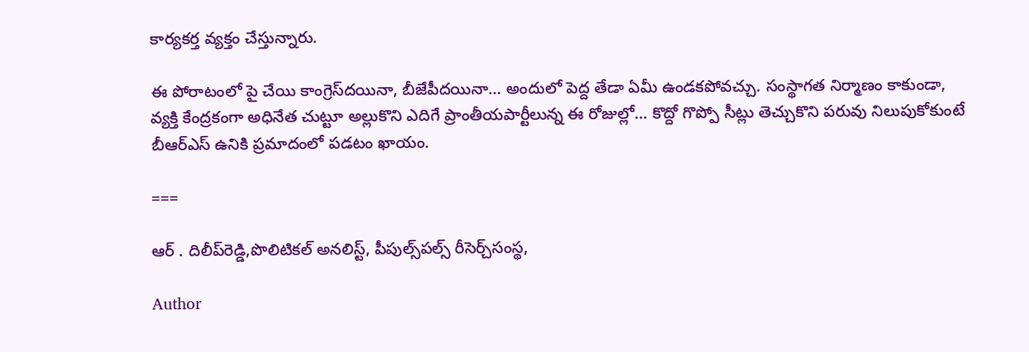కార్యకర్త వ్యక్తం చేస్తున్నారు.

ఈ పోరాటంలో పై చేయి కాంగ్రెస్‌దయినా, బీజేపీదయినా… అందులో పెద్ద తేడా ఏమీ ఉండకపోవచ్చు. సంస్థాగత నిర్మాణం కాకుండా, వ్యక్తి కేంద్రకంగా అధినేత చుట్టూ అల్లుకొని ఎదిగే ప్రాంతీయపార్టీలున్న ఈ రోజుల్లో… కొద్దో గొప్పో సీట్లు తెచ్చుకొని పరువు నిలుపుకోకుంటే బీఆర్‌ఎస్‌ ఉనికి ప్రమాదంలో పడటం ఖాయం.

===

ఆర్ . దిలీప్‌రెడ్డి,పొలిటికల్‌ అనలిస్ట్‌, పీపుల్స్‌పల్స్‌ రీసెర్చ్‌సంస్థ,

Author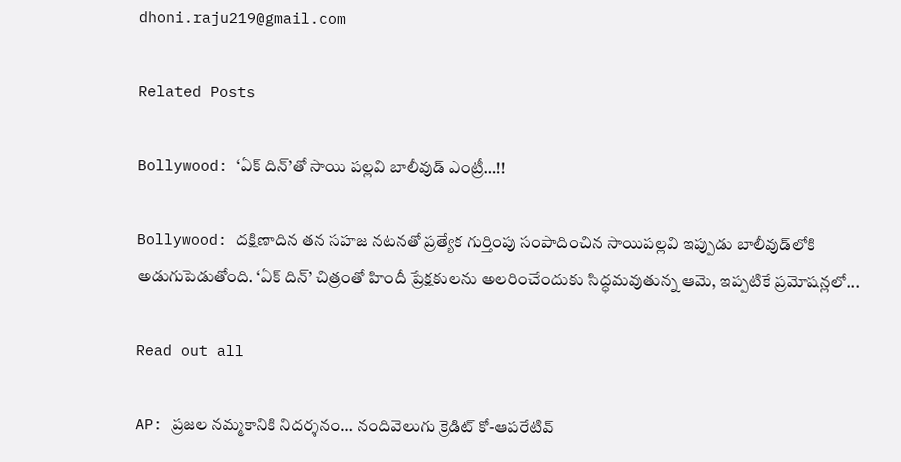dhoni.raju219@gmail.com

Related Posts

Bollywood: ‘ఏక్ దిన్’తో సాయి పల్లవి బాలీవుడ్‌ ఎంట్రీ…!!

Bollywood: దక్షిణాదిన తన సహజ నటనతో ప్రత్యేక గుర్తింపు సంపాదించిన సాయిపల్లవి ఇప్పుడు బాలీవుడ్‌లోకి అడుగుపెడుతోంది. ‘ఏక్ దిన్’ చిత్రంతో హిందీ ప్రేక్షకులను అలరించేందుకు సిద్ధమవుతున్న ఆమె, ఇప్పటికే ప్రమోషన్లలో...

Read out all

AP: ప్రజల నమ్మకానికి నిదర్శనం… నందివెలుగు క్రెడిట్ కో-ఆపరేటివ్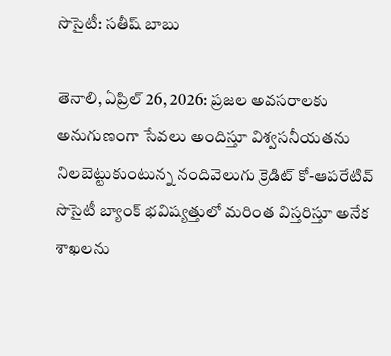సొసైటీ: సతీష్ బాబు

తెనాలి, ఏప్రిల్ 26, 2026: ప్రజల అవసరాలకు అనుగుణంగా సేవలు అందిస్తూ విశ్వసనీయతను నిలబెట్టుకుంటున్న నందివెలుగు క్రెడిట్ కో-ఆపరేటివ్ సొసైటీ బ్యాంక్ భవిష్యత్తులో మరింత విస్తరిస్తూ అనేక శాఖలను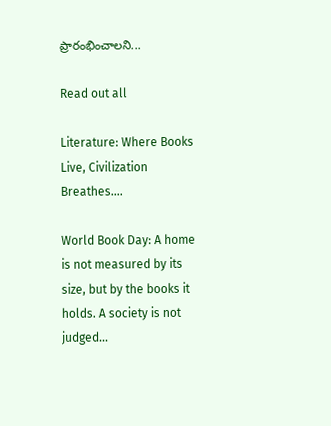ప్రారంభించాలని...

Read out all

Literature: Where Books Live, Civilization Breathes….

World Book Day: A home is not measured by its size, but by the books it holds. A society is not judged...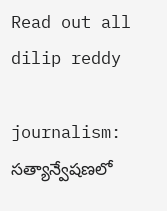Read out all
dilip reddy

journalism: సత్యాన్వేషణలో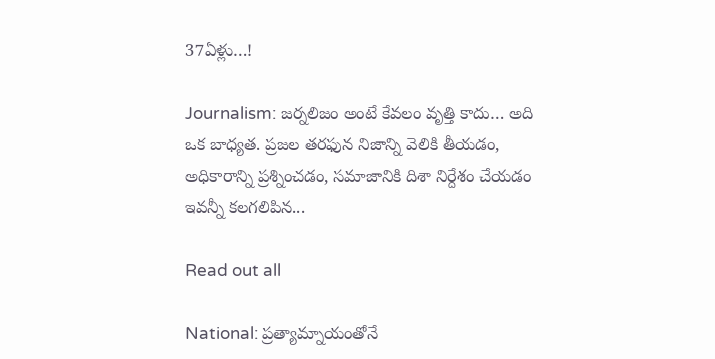37ఏళ్లు…!

Journalism: జర్నలిజం అంటే కేవలం వృత్తి కాదు… అది ఒక బాధ్యత. ప్రజల తరఫున నిజాన్ని వెలికి తీయడం, అధికారాన్ని ప్రశ్నించడం, సమాజానికి దిశా నిర్దేశం చేయడం ఇవన్నీ కలగలిపిన...

Read out all

National: ప్రత్యామ్నాయంతోనే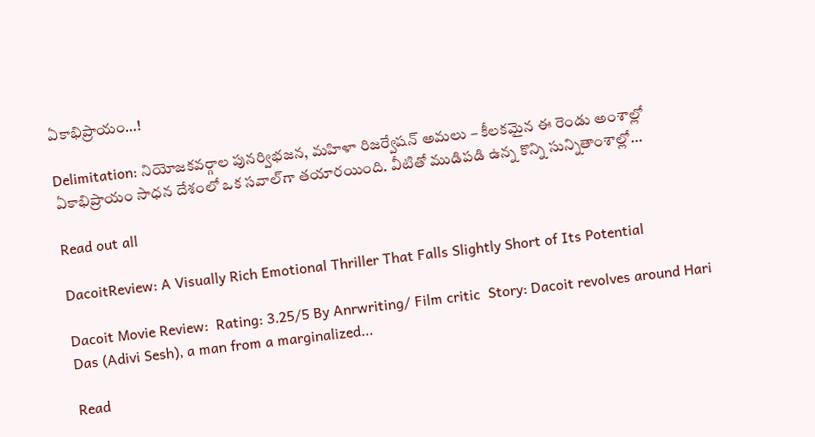ఏకాభిప్రాయం…!

Delimitation: నియోజకవర్గాల పునర్విభజన, మహిళా రిజర్వేష‌న్ అమలు – కీలకమైన ఈ రెండు అంశాల్లో ఏకాభిప్రాయం సాధన దేశంలో ఒక సవాల్‌గా తయారయింది. వీటితో ముడిపడి ఉన్న కొన్ని సున్నితాంశాల్లో...

Read out all

DacoitReview: A Visually Rich Emotional Thriller That Falls Slightly Short of Its Potential

Dacoit Movie Review:  Rating: 3.25/5 By Anrwriting/ Film critic  Story: Dacoit revolves around Hari Das (Adivi Sesh), a man from a marginalized...

Read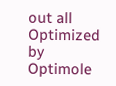out all
Optimized by Optimole